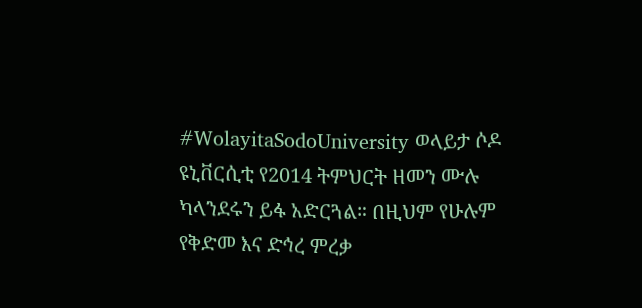#WolayitaSodoUniversity ወላይታ ሶዶ ዩኒቨርሲቲ የ2014 ትምህርት ዘመን ሙሉ ካላንደሩን ይፋ አድርጓል። በዚህም የሁሉም የቅድመ እና ድኅረ ምረቃ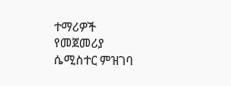ተማሪዎች የመጀመሪያ ሴሚስተር ምዝገባ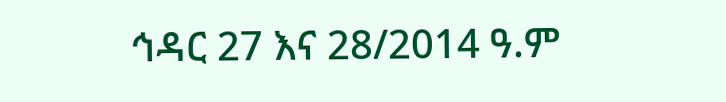ኅዳር 27 እና 28/2014 ዓ.ም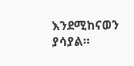እንደሚከናወን ያሳያል።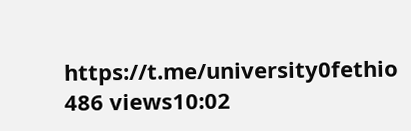https://t.me/university0fethio 486 views10:02